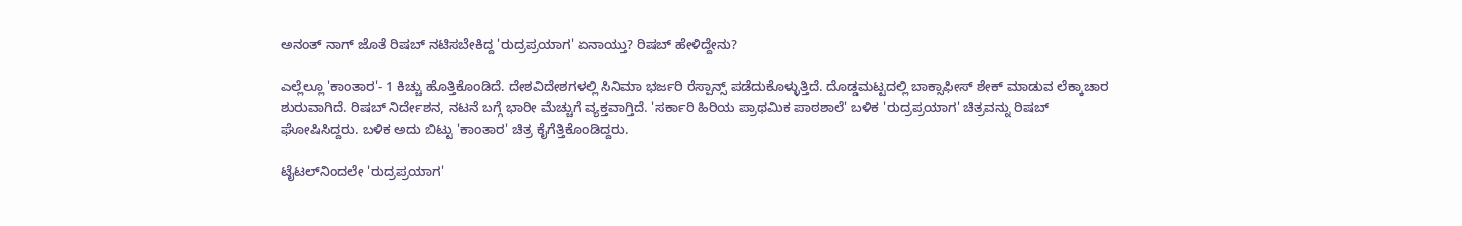ಅನಂತ್ ನಾಗ್ ಜೊತೆ ರಿಷಬ್ ನಟಿಸಬೇಕಿದ್ದ 'ರುದ್ರಪ್ರಯಾಗ' ಏನಾಯ್ತು? ರಿಷಬ್ ಹೇಳಿದ್ದೇನು?

ಎಲ್ಲೆಲ್ಲೂ 'ಕಾಂತಾರ'- 1 ಕಿಚ್ಚು ಹೊತ್ತಿಕೊಂಡಿದೆ. ದೇಶವಿದೇಶಗಳಲ್ಲಿ ಸಿನಿಮಾ ಭರ್ಜರಿ ರೆಸ್ಪಾನ್ಸ್ ಪಡೆದುಕೊಳ್ಳುತ್ತಿದೆ. ದೊಡ್ಡಮಟ್ಟದಲ್ಲಿ ಬಾಕ್ಸಾಫೀಸ್ ಶೇಕ್ ಮಾಡುವ ಲೆಕ್ಕಾಚಾರ ಶುರುವಾಗಿದೆ. ರಿಷಬ್ ನಿರ್ದೇಶನ, ನಟನೆ ಬಗ್ಗೆ ಭಾರೀ ಮೆಚ್ಚುಗೆ ವ್ಯಕ್ತವಾಗ್ತಿದೆ. 'ಸರ್ಕಾರಿ ಹಿರಿಯ ಪ್ರಾಥಮಿಕ ಪಾಠಶಾಲೆ' ಬಳಿಕ 'ರುದ್ರಪ್ರಯಾಗ' ಚಿತ್ರವನ್ನು ರಿಷಬ್ ಘೋಷಿಸಿದ್ದರು. ಬಳಿಕ ಅದು ಬಿಟ್ಟು 'ಕಾಂತಾರ' ಚಿತ್ರ ಕೈಗೆತ್ತಿಕೊಂಡಿದ್ದರು.

ಟೈಟಲ್‌ನಿಂದಲೇ 'ರುದ್ರಪ್ರಯಾಗ'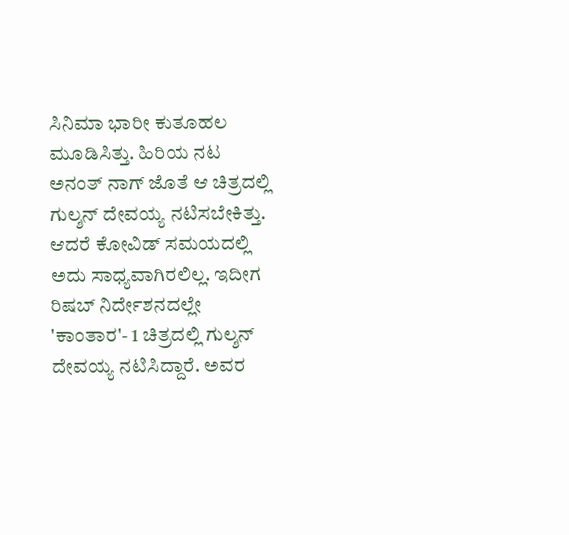ಸಿನಿಮಾ ಭಾರೀ ಕುತೂಹಲ ಮೂಡಿಸಿತ್ತು. ಹಿರಿಯ ನಟ ಅನಂತ್ ನಾಗ್ ಜೊತೆ ಆ ಚಿತ್ರದಲ್ಲಿ ಗುಲ್ಶನ್ ದೇವಯ್ಯ ನಟಿಸಬೇಕಿತ್ತು. ಆದರೆ ಕೋವಿಡ್ ಸಮಯದಲ್ಲಿ ಅದು ಸಾಧ್ಯವಾಗಿರಲಿಲ್ಲ. ಇದೀಗ ರಿಷಬ್ ನಿರ್ದೇಶನದಲ್ಲೇ 'ಕಾಂತಾರ'- 1 ಚಿತ್ರದಲ್ಲಿ ಗುಲ್ಶನ್ ದೇವಯ್ಯ ನಟಿಸಿದ್ದಾರೆ. ಅವರ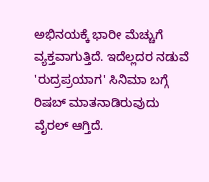ಅಭಿನಯಕ್ಕೆ ಭಾರೀ ಮೆಚ್ಚುಗೆ ವ್ಯಕ್ತವಾಗುತ್ತಿದೆ. ಇದೆಲ್ಲದರ ನಡುವೆ 'ರುದ್ರಪ್ರಯಾಗ' ಸಿನಿಮಾ ಬಗ್ಗೆ ರಿಷಬ್ ಮಾತನಾಡಿರುವುದು ವೈರಲ್ ಆಗ್ತಿದೆ.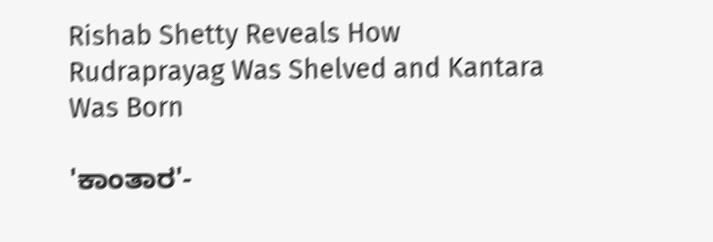Rishab Shetty Reveals How Rudraprayag Was Shelved and Kantara Was Born

'ಕಾಂತಾರ'-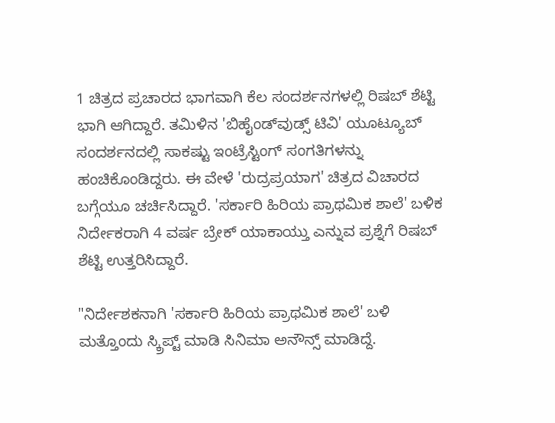1 ಚಿತ್ರದ ಪ್ರಚಾರದ ಭಾಗವಾಗಿ ಕೆಲ ಸಂದರ್ಶನಗಳಲ್ಲಿ ರಿಷಬ್ ಶೆಟ್ಟಿ ಭಾಗಿ ಆಗಿದ್ದಾರೆ. ತಮಿಳಿನ 'ಬಿಹೈಂಡ್‌ವುಡ್ಸ್ ಟಿವಿ' ಯೂಟ್ಯೂಬ್ ಸಂದರ್ಶನದಲ್ಲಿ ಸಾಕಷ್ಟು ಇಂಟ್ರೆಸ್ಟಿಂಗ್ ಸಂಗತಿಗಳನ್ನು ಹಂಚಿಕೊಂಡಿದ್ದರು. ಈ ವೇಳೆ 'ರುದ್ರಪ್ರಯಾಗ' ಚಿತ್ರದ ವಿಚಾರದ ಬಗ್ಗೆಯೂ ಚರ್ಚಿಸಿದ್ದಾರೆ. 'ಸರ್ಕಾರಿ ಹಿರಿಯ ಪ್ರಾಥಮಿಕ ಶಾಲೆ' ಬಳಿಕ ನಿರ್ದೇಕರಾಗಿ 4 ವರ್ಷ ಬ್ರೇಕ್ ಯಾಕಾಯ್ತು ಎನ್ನುವ ಪ್ರಶ್ನೆಗೆ ರಿಷಬ್ ಶೆಟ್ಟಿ ಉತ್ತರಿಸಿದ್ದಾರೆ.

"ನಿರ್ದೇಶಕನಾಗಿ 'ಸರ್ಕಾರಿ ಹಿರಿಯ ಪ್ರಾಥಮಿಕ ಶಾಲೆ' ಬಳಿ ಮತ್ತೊಂದು ಸ್ಕ್ರಿಪ್ಟ್ ಮಾಡಿ ಸಿನಿಮಾ ಅನೌನ್ಸ್ ಮಾಡಿದ್ದೆ.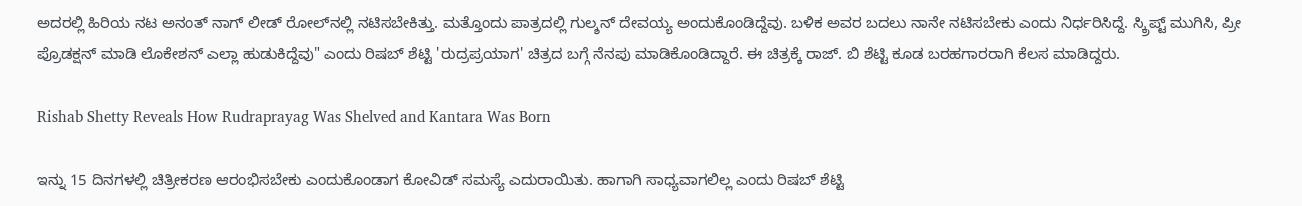ಅದರಲ್ಲಿ ಹಿರಿಯ ನಟ ಅನಂತ್ ನಾಗ್ ಲೀಡ್ ರೋಲ್‌ನಲ್ಲಿ ನಟಿಸಬೇಕಿತ್ತು. ಮತ್ತೊಂದು ಪಾತ್ರದಲ್ಲಿ ಗುಲ್ಶನ್ ದೇವಯ್ಯ ಅಂದುಕೊಂಡಿದ್ದೆವು. ಬಳಿಕ ಅವರ ಬದಲು ನಾನೇ ನಟಿಸಬೇಕು ಎಂದು ನಿರ್ಧರಿಸಿದ್ದೆ. ಸ್ಕ್ರಿಪ್ಟ್ ಮುಗಿಸಿ, ಪ್ರೀ ಪ್ರೊಡಕ್ಷನ್ ಮಾಡಿ ಲೊಕೇಶನ್ ಎಲ್ಲಾ ಹುಡುಕಿದ್ದೆವು" ಎಂದು ರಿಷಬ್ ಶೆಟ್ಟಿ 'ರುದ್ರಪ್ರಯಾಗ' ಚಿತ್ರದ ಬಗ್ಗೆ ನೆನಪು ಮಾಡಿಕೊಂಡಿದ್ದಾರೆ. ಈ ಚಿತ್ರಕ್ಕೆ ರಾಜ್‌. ಬಿ ಶೆಟ್ಟಿ ಕೂಡ ಬರಹಗಾರರಾಗಿ ಕೆಲಸ ಮಾಡಿದ್ದರು.

Rishab Shetty Reveals How Rudraprayag Was Shelved and Kantara Was Born

ಇನ್ನು 15 ದಿನಗಳಲ್ಲಿ ಚಿತ್ರೀಕರಣ ಆರಂಭಿಸಬೇಕು ಎಂದುಕೊಂಡಾಗ ಕೋವಿಡ್ ಸಮಸ್ಯೆ ಎದುರಾಯಿತು. ಹಾಗಾಗಿ ಸಾಧ್ಯವಾಗಲಿಲ್ಲ ಎಂದು ರಿಷಬ್ ಶೆಟ್ಟಿ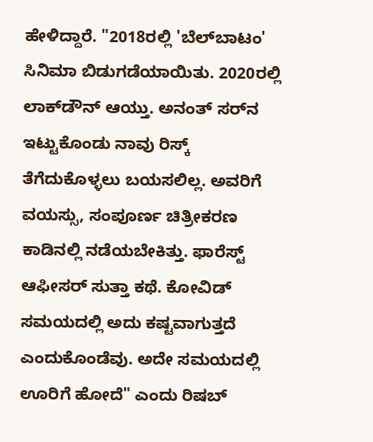ಹೇಳಿದ್ದಾರೆ. "2018ರಲ್ಲಿ 'ಬೆಲ್‌ಬಾಟಂ' ಸಿನಿಮಾ ಬಿಡುಗಡೆಯಾಯಿತು. 2020ರಲ್ಲಿ ಲಾಕ್‌ಡೌನ್ ಆಯ್ತು. ಅನಂತ್ ಸರ್‌ನ ಇಟ್ಟುಕೊಂಡು ನಾವು ರಿಸ್ಕ್ ತೆಗೆದುಕೊಳ್ಳಲು ಬಯಸಲಿಲ್ಲ. ಅವರಿಗೆ ವಯಸ್ಸು, ಸಂಪೂರ್ಣ ಚಿತ್ರೀಕರಣ ಕಾಡಿನಲ್ಲಿ ನಡೆಯಬೇಕಿತ್ತು. ಫಾರೆಸ್ಟ್ ಆಫೀಸರ್ ಸುತ್ತಾ ಕಥೆ. ಕೋವಿಡ್ ಸಮಯದಲ್ಲಿ ಅದು ಕಷ್ಟವಾಗುತ್ತದೆ ಎಂದುಕೊಂಡೆವು. ಅದೇ ಸಮಯದಲ್ಲಿ ಊರಿಗೆ ಹೋದೆ" ಎಂದು ರಿಷಬ್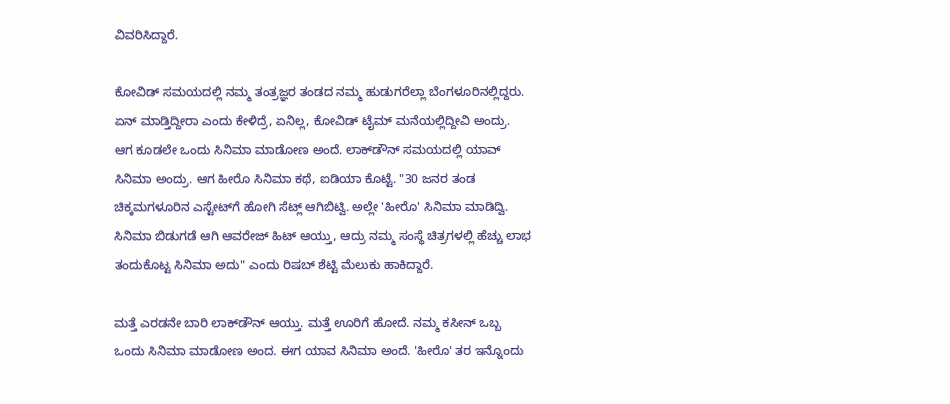ವಿವರಿಸಿದ್ದಾರೆ.

ಕೋವಿಡ್ ಸಮಯದಲ್ಲಿ ನಮ್ಮ ತಂತ್ರಜ್ಞರ ತಂಡದ ನಮ್ಮ ಹುಡುಗರೆಲ್ಲಾ ಬೆಂಗಳೂರಿನಲ್ಲಿದ್ದರು. ಏನ್ ಮಾಡ್ತಿದ್ದೀರಾ ಎಂದು ಕೇಳಿದ್ರೆ, ಏನಿಲ್ಲ, ಕೋವಿಡ್ ಟೈಮ್ ಮನೆಯಲ್ಲಿದ್ದೀವಿ ಅಂದ್ರು. ಆಗ ಕೂಡಲೇ ಒಂದು ಸಿನಿಮಾ ಮಾಡೋಣ ಅಂದೆ. ಲಾಕ್‌ಡೌನ್ ಸಮಯದಲ್ಲಿ ಯಾವ್ ಸಿನಿಮಾ ಅಂದ್ರು. ಆಗ ಹೀರೊ ಸಿನಿಮಾ ಕಥೆ, ಐಡಿಯಾ ಕೊಟ್ಟೆ. "30 ಜನರ ತಂಡ ಚಿಕ್ಕಮಗಳೂರಿನ ಎಸ್ಟೇಟ್‌ಗೆ ಹೋಗಿ ಸೆಟ್ಲ್ ಆಗಿಬಿಟ್ವಿ. ಅಲ್ಲೇ 'ಹೀರೊ' ಸಿನಿಮಾ ಮಾಡಿದ್ವಿ. ಸಿನಿಮಾ ಬಿಡುಗಡೆ ಆಗಿ ಆವರೇಜ್ ಹಿಟ್ ಆಯ್ತು, ಆದ್ರು ನಮ್ಮ ಸಂಸ್ಥೆ ಚಿತ್ರಗಳಲ್ಲಿ ಹೆಚ್ಚು ಲಾಭ ತಂದುಕೊಟ್ಟ ಸಿನಿಮಾ ಅದು" ಎಂದು ರಿಷಬ್ ಶೆಟ್ಟಿ ಮೆಲುಕು ಹಾಕಿದ್ದಾರೆ.

ಮತ್ತೆ ಎರಡನೇ ಬಾರಿ ಲಾಕ್‌ಡೌನ್ ಆಯ್ತು. ಮತ್ತೆ ಊರಿಗೆ ಹೋದೆ. ನಮ್ಮ ಕಸೀನ್ ಒಬ್ಬ ಒಂದು ಸಿನಿಮಾ ಮಾಡೋಣ ಅಂದ. ಈಗ ಯಾವ ಸಿನಿಮಾ ಅಂದೆ. 'ಹೀರೊ' ತರ ಇನ್ನೊಂದು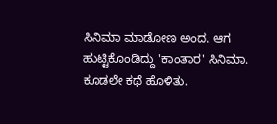ಸಿನಿಮಾ ಮಾಡೋಣ ಅಂದ. ಆಗ ಹುಟ್ಟಿಕೊಂಡಿದ್ದು 'ಕಾಂತಾರ' ಸಿನಿಮಾ. ಕೂಡಲೇ ಕಥೆ ಹೊಳಿತು.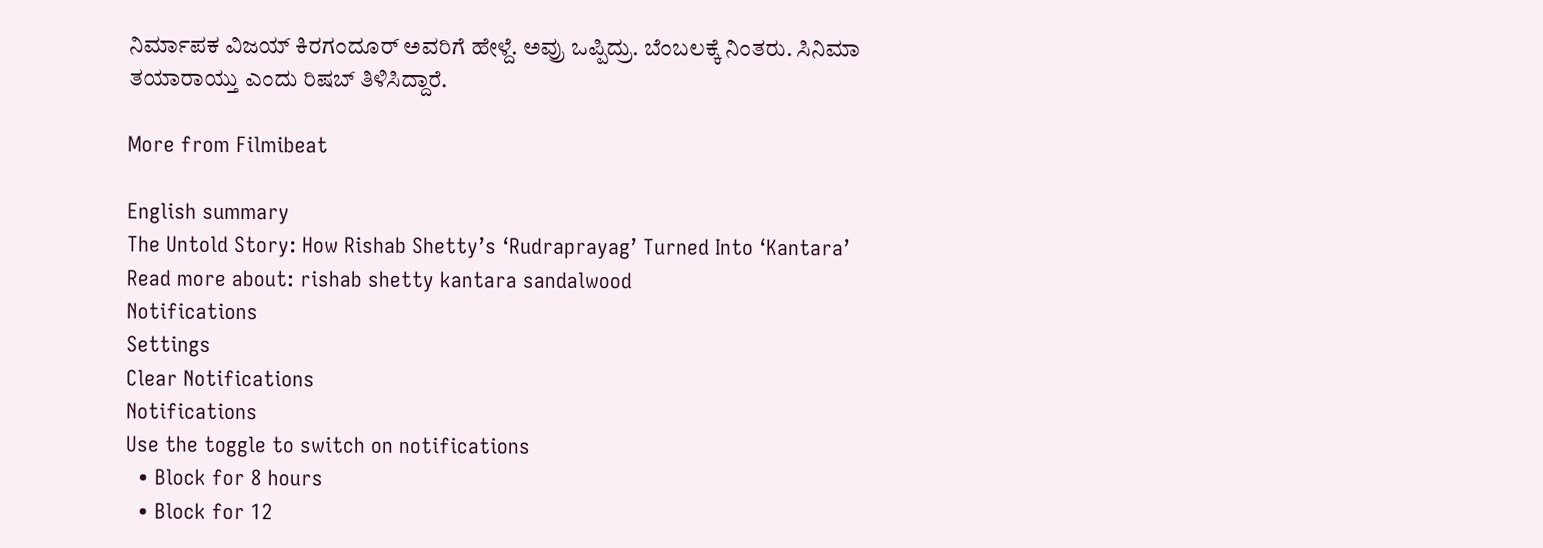ನಿರ್ಮಾಪಕ ವಿಜಯ್ ಕಿರಗಂದೂರ್ ಅವರಿಗೆ ಹೇಳ್ದೆ. ಅವ್ರು ಒಪ್ಪಿದ್ರು. ಬೆಂಬಲಕ್ಕೆ ನಿಂತರು. ಸಿನಿಮಾ ತಯಾರಾಯ್ತು ಎಂದು ರಿಷಬ್ ತಿಳಿಸಿದ್ದಾರೆ.

More from Filmibeat

English summary
The Untold Story: How Rishab Shetty’s ‘Rudraprayag’ Turned Into ‘Kantara’
Read more about: rishab shetty kantara sandalwood
Notifications
Settings
Clear Notifications
Notifications
Use the toggle to switch on notifications
  • Block for 8 hours
  • Block for 12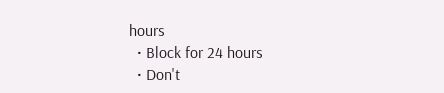hours
  • Block for 24 hours
  • Don't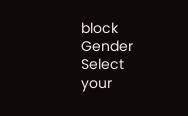block
Gender
Select your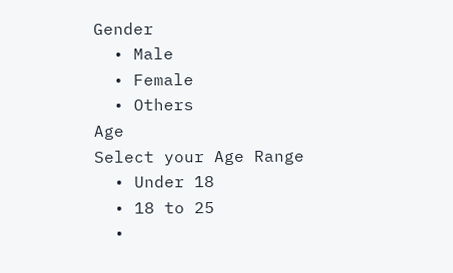Gender
  • Male
  • Female
  • Others
Age
Select your Age Range
  • Under 18
  • 18 to 25
  •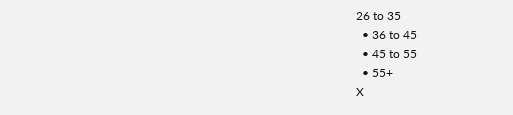26 to 35
  • 36 to 45
  • 45 to 55
  • 55+
X